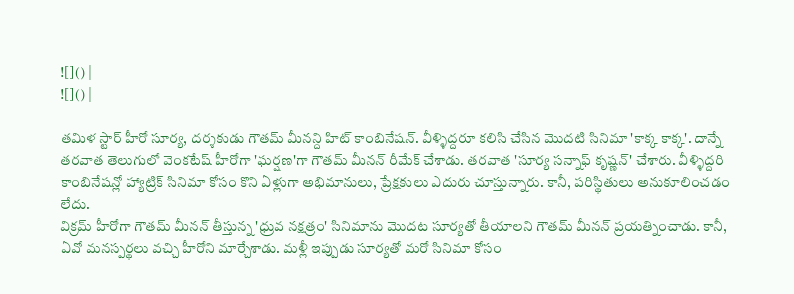![]() |
![]() |

తమిళ స్టార్ హీరో సూర్య, దర్శకుడు గౌతమ్ మీనన్ది హిట్ కాంబినేషన్. వీళ్ళిద్దరూ కలిసి చేసిన మొదటి సినిమా 'కాక్క కాక్క'. దాన్నే తరవాత తెలుగులో వెంకటేష్ హీరోగా 'ఘర్షణ'గా గౌతమ్ మీనన్ రీమేక్ చేశాడు. తరవాత 'సూర్య సన్నాఫ్ కృష్ణన్' చేశారు. వీళ్ళిద్దరి కాంబినేషన్లో హ్యాట్రిక్ సినిమా కోసం కొని ఏళ్లుగా అభిమానులు, ప్రేక్షకులు ఎదురు చూస్తున్నారు. కానీ, పరిస్థితులు అనుకూలించడం లేదు.
విక్రమ్ హీరోగా గౌతమ్ మీనన్ తీస్తున్న 'ధ్రువ నక్షత్రం' సినిమాను మొదట సూర్యతో తీయాలని గౌతమ్ మీనన్ ప్రయత్నించాడు. కానీ, ఏవో మనస్పర్థలు వచ్చి హీరోని మార్చేశాడు. మళ్లీ ఇప్పుడు సూర్యతో మరో సినిమా కోసం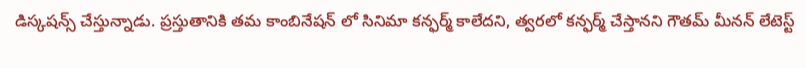డిస్కషన్స్ చేస్తున్నాడు. ప్రస్తుతానికి తమ కాంబినేషన్ లో సినిమా కన్ఫర్మ్ కాలేదని, త్వరలో కన్ఫర్మ్ చేస్తానని గౌతమ్ మీనన్ లేటెస్ట్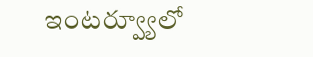ఇంటర్వ్యూలో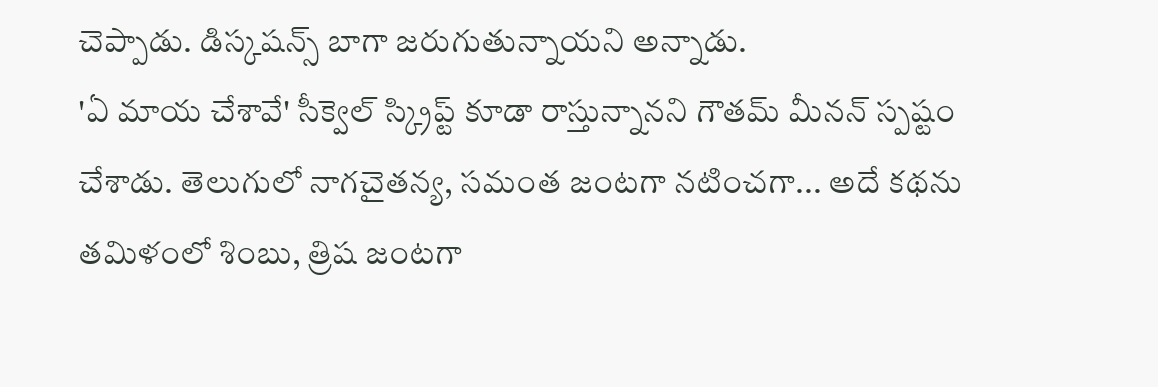చెప్పాడు. డిస్కషన్స్ బాగా జరుగుతున్నాయని అన్నాడు.
'ఏ మాయ చేశావే' సీక్వెల్ స్క్రిప్ట్ కూడా రాస్తున్నానని గౌతమ్ మీనన్ స్పష్టం చేశాడు. తెలుగులో నాగచైతన్య, సమంత జంటగా నటించగా... అదే కథను తమిళంలో శింబు, త్రిష జంటగా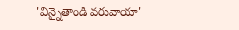'విన్నైతాండి వరువాయా'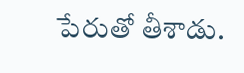పేరుతో తీశాడు.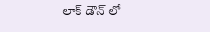లాక్ డౌన్ లో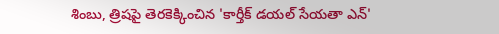శింబు, త్రిషపై తెరకెక్కించిన 'కార్తీక్ డయల్ సేయతా ఎన్'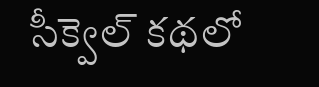సీక్వెల్ కథలో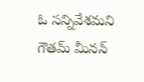ఓ సన్నివేశమని గౌతమ్ మీనన్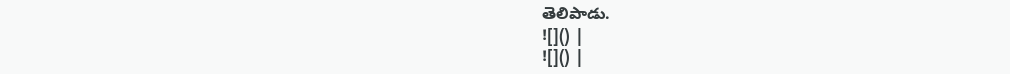తెలిపాడు.
![]() |
![]() |